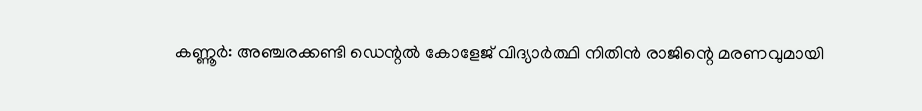കണ്ണൂർ: അഞ്ചരക്കണ്ടി ഡെന്റൽ കോളേജ് വിദ്യാർത്ഥി നിതിൻ രാജിന്റെ മരണവുമായി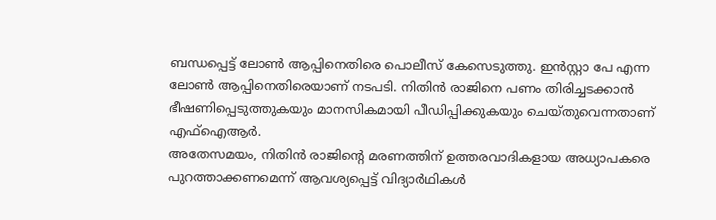ബന്ധപ്പെട്ട് ലോൺ ആപ്പിനെതിരെ പൊലീസ് കേസെടുത്തു. ഇൻസ്റ്റാ പേ എന്ന ലോൺ ആപ്പിനെതിരെയാണ് നടപടി. നിതിൻ രാജിനെ പണം തിരിച്ചടക്കാൻ ഭീഷണിപ്പെടുത്തുകയും മാനസികമായി പീഡിപ്പിക്കുകയും ചെയ്തുവെന്നതാണ് എഫ്ഐആർ.
അതേസമയം, നിതിൻ രാജിന്റെ മരണത്തിന് ഉത്തരവാദികളായ അധ്യാപകരെ പുറത്താക്കണമെന്ന് ആവശ്യപ്പെട്ട് വിദ്യാർഥികൾ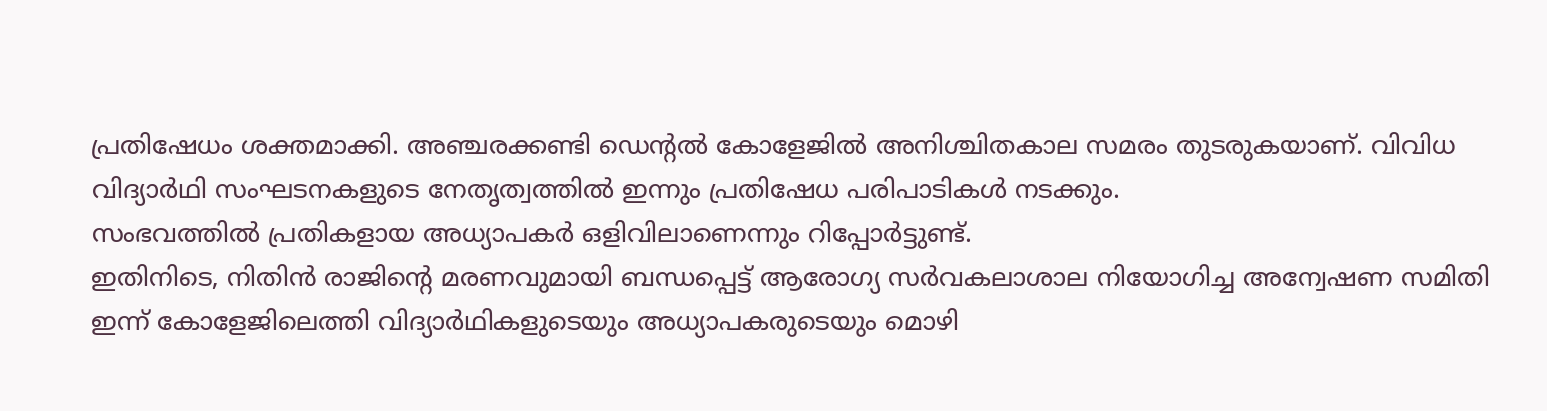പ്രതിഷേധം ശക്തമാക്കി. അഞ്ചരക്കണ്ടി ഡെന്റൽ കോളേജിൽ അനിശ്ചിതകാല സമരം തുടരുകയാണ്. വിവിധ വിദ്യാർഥി സംഘടനകളുടെ നേതൃത്വത്തിൽ ഇന്നും പ്രതിഷേധ പരിപാടികൾ നടക്കും.
സംഭവത്തിൽ പ്രതികളായ അധ്യാപകർ ഒളിവിലാണെന്നും റിപ്പോർട്ടുണ്ട്.
ഇതിനിടെ, നിതിൻ രാജിന്റെ മരണവുമായി ബന്ധപ്പെട്ട് ആരോഗ്യ സർവകലാശാല നിയോഗിച്ച അന്വേഷണ സമിതി ഇന്ന് കോളേജിലെത്തി വിദ്യാർഥികളുടെയും അധ്യാപകരുടെയും മൊഴി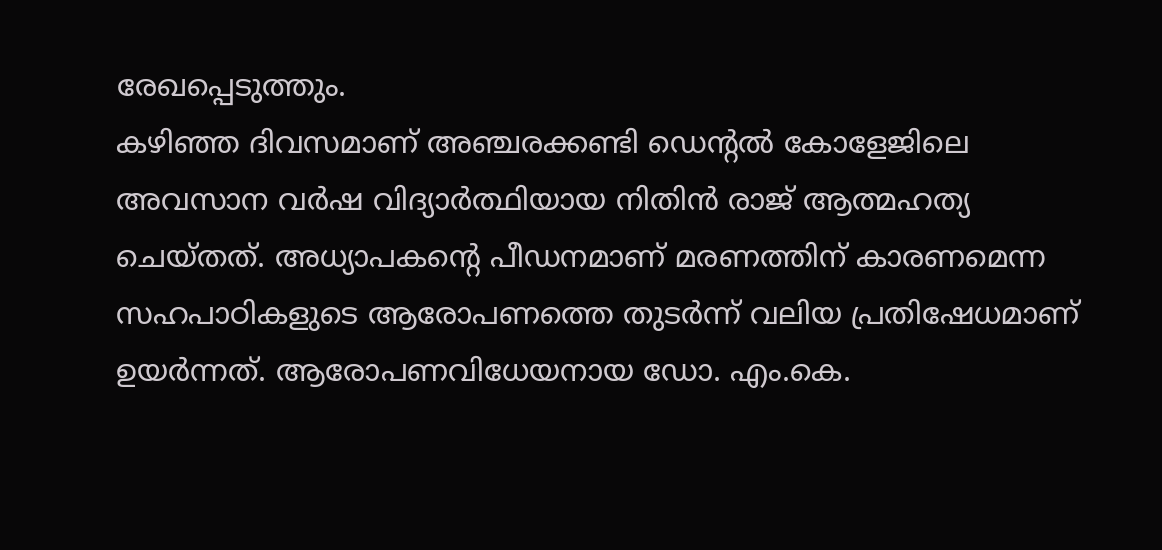രേഖപ്പെടുത്തും.
കഴിഞ്ഞ ദിവസമാണ് അഞ്ചരക്കണ്ടി ഡെന്റൽ കോളേജിലെ അവസാന വർഷ വിദ്യാർത്ഥിയായ നിതിൻ രാജ് ആത്മഹത്യ ചെയ്തത്. അധ്യാപകന്റെ പീഡനമാണ് മരണത്തിന് കാരണമെന്ന സഹപാഠികളുടെ ആരോപണത്തെ തുടർന്ന് വലിയ പ്രതിഷേധമാണ് ഉയർന്നത്. ആരോപണവിധേയനായ ഡോ. എം.കെ.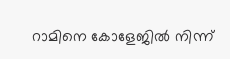റാമിനെ കോളേജിൽ നിന്ന്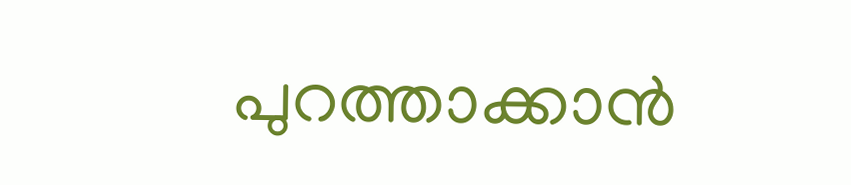പുറത്താക്കാൻ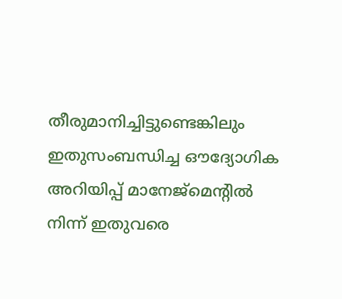തീരുമാനിച്ചിട്ടുണ്ടെങ്കിലും ഇതുസംബന്ധിച്ച ഔദ്യോഗിക അറിയിപ്പ് മാനേജ്മെന്റിൽ നിന്ന് ഇതുവരെ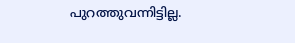പുറത്തുവന്നിട്ടില്ല.